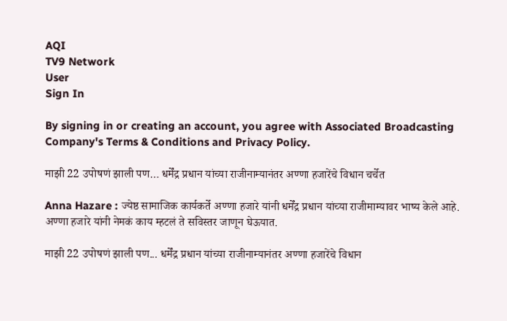AQI
TV9 Network
User
Sign In

By signing in or creating an account, you agree with Associated Broadcasting Company's Terms & Conditions and Privacy Policy.

माझी 22 उपोषणं झाली पण… धर्मेंद्र प्रधान यांच्या राजीनाम्यानंतर अण्णा हजारेंचे विधान चर्चेत

Anna Hazare : ज्येष्ठ सामाजिक कार्यकर्ते अण्णा हजारे यांनी धर्मेंद्र प्रधान यांच्या राजीमाम्यावर भाष्य केले आहे. अण्णा हजारे यांनी नेमकं काय म्हटलं ते सविस्तर जाणून घेऊयात.

माझी 22 उपोषणं झाली पण... धर्मेंद्र प्रधान यांच्या राजीनाम्यानंतर अण्णा हजारेंचे विधान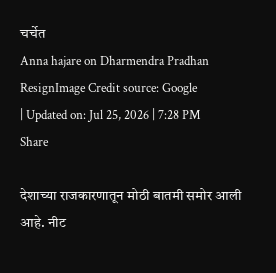चर्चेत
Anna hajare on Dharmendra Pradhan ResignImage Credit source: Google
| Updated on: Jul 25, 2026 | 7:28 PM
Share

देशाच्या राजकारणातून मोठी बातमी समोर आली आहे. नीट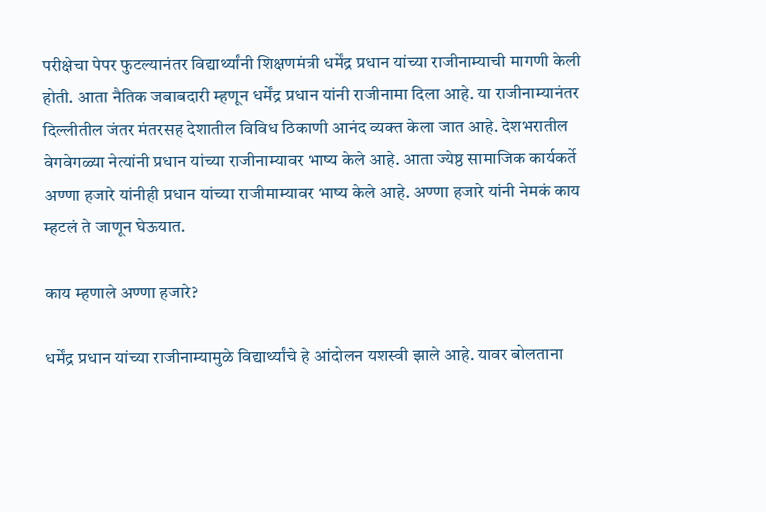परीक्षेचा पेपर फुटल्यानंतर विद्यार्थ्यांनी शिक्षणमंत्री धर्मेंद्र प्रधान यांच्या राजीनाम्याची मागणी केली होती. आता नैतिक जबाबदारी म्हणून धर्मेंद्र प्रधान यांनी राजीनामा दिला आहे. या राजीनाम्यानंतर दिल्लीतील जंतर मंतरसह देशातील विविध ठिकाणी आनंद व्यक्त केला जात आहे. देशभरातील वेगवेगळ्या नेत्यांनी प्रधान यांच्या राजीनाम्यावर भाष्य केले आहे. आता ज्येष्ठ सामाजिक कार्यकर्ते अण्णा हजारे यांनीही प्रधान यांच्या राजीमाम्यावर भाष्य केले आहे. अण्णा हजारे यांनी नेमकं काय म्हटलं ते जाणून घेऊयात.

काय म्हणाले अण्णा हजारे?

धर्मेंद्र प्रधान यांच्या राजीनाम्यामुळे विद्यार्थ्यांचे हे आंदोलन यशस्वी झाले आहे. यावर बोलताना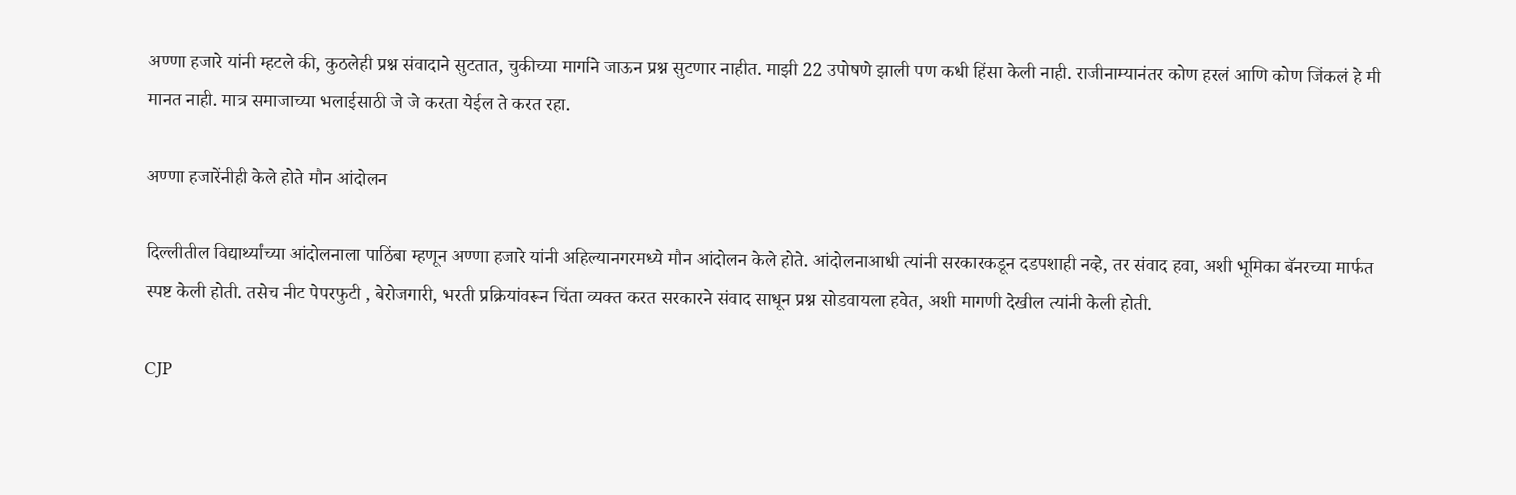अण्णा हजारे यांनी म्हटले की, कुठलेही प्रश्न संवादाने सुटतात, चुकीच्या मार्गाने जाऊन प्रश्न सुटणार नाहीत. माझी 22 उपोषणे झाली पण कधी हिंसा केली नाही. राजीनाम्यानंतर कोण हरलं आणि कोण जिंकलं हे मी मानत नाही. मात्र समाजाच्या भलाईसाठी जे जे करता येईल ते करत रहा.

अण्णा हजारेंनीही केले होते मौन आंदोलन

दिल्लीतील विद्यार्थ्यांच्या आंदोलनाला पाठिंबा म्हणून अण्णा हजारे यांनी अहिल्यानगरमध्ये मौन आंदोलन केले होते. आंदोलनाआधी त्यांनी सरकारकडून दडपशाही नव्हे, तर संवाद हवा, अशी भूमिका बॅनरच्या मार्फत स्पष्ट केली होती. तसेच नीट पेपरफुटी , बेरोजगारी, भरती प्रक्रियांवरून चिंता व्यक्त करत सरकारने संवाद साधून प्रश्न सोडवायला हवेत, अशी मागणी देखील त्यांनी केली होती.

CJP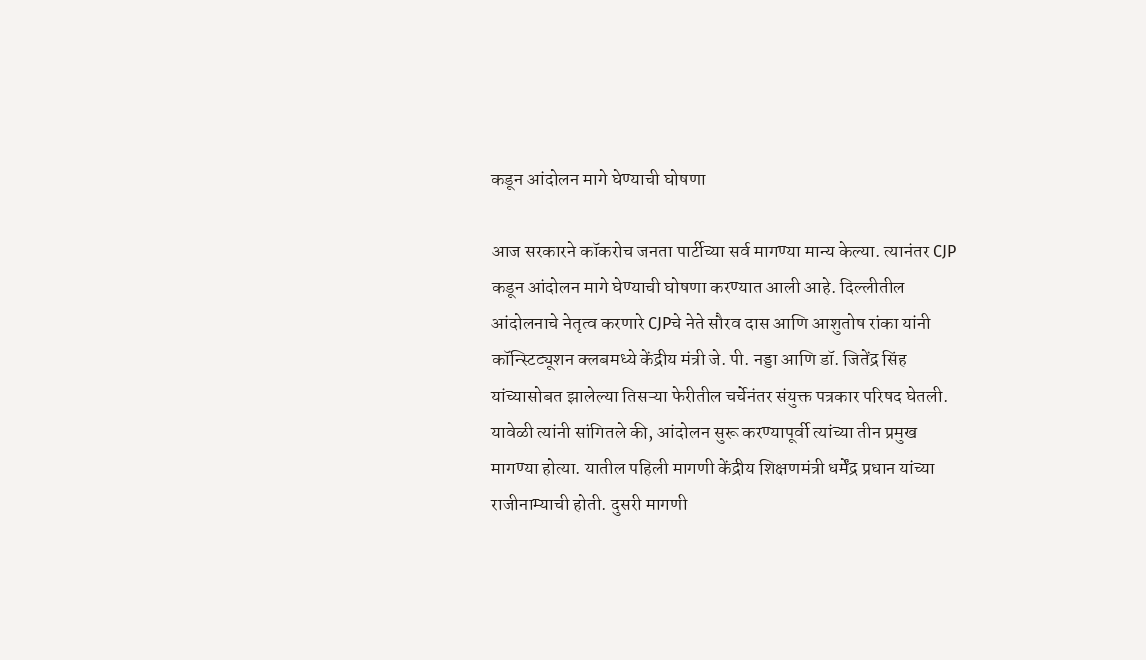कडून आंदोलन मागे घेण्याची घोषणा

आज सरकारने कॉकरोच जनता पार्टीच्या सर्व मागण्या मान्य केल्या. त्यानंतर CJP कडून आंदोलन मागे घेण्याची घोषणा करण्यात आली आहे. दिल्लीतील आंदोलनाचे नेतृत्व करणारे CJPचे नेते सौरव दास आणि आशुतोष रांका यांनी कॉन्स्टिट्यूशन क्लबमध्ये केंद्रीय मंत्री जे. पी. नड्डा आणि डॉ. जितेंद्र सिंह यांच्यासोबत झालेल्या तिसऱ्या फेरीतील चर्चेनंतर संयुक्त पत्रकार परिषद घेतली. यावेळी त्यांनी सांगितले की, आंदोलन सुरू करण्यापूर्वी त्यांच्या तीन प्रमुख मागण्या होत्या. यातील पहिली मागणी केंद्रीय शिक्षणमंत्री धर्मेंद्र प्रधान यांच्या राजीनाम्याची होती. दुसरी मागणी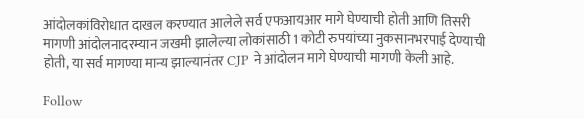आंदोलकांविरोधात दाखल करण्यात आलेले सर्व एफआयआर मागे घेण्याची होती आणि तिसरी मागणी आंदोलनादरम्यान जखमी झालेल्या लोकांसाठी 1 कोटी रुपयांच्या नुकसानभरपाई देण्याची होती, या सर्व मागण्या मान्य झाल्यानंतर CJP ने आंदोलन मागे घेण्याची मागणी केली आहे.

Follow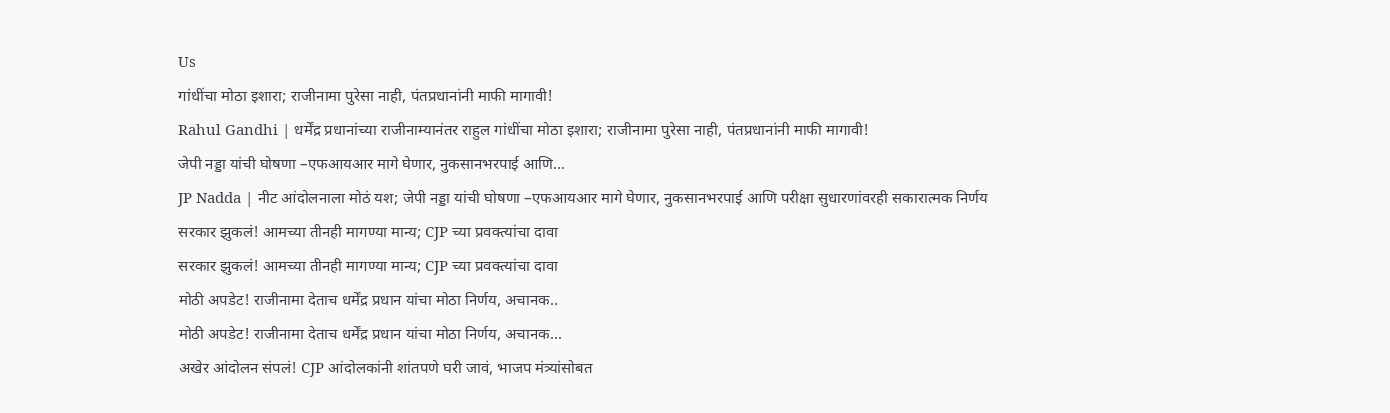Us
गांधींचा मोठा इशारा; राजीनामा पुरेसा नाही, पंतप्रधानांनी माफी मागावी!
Rahul Gandhi | धर्मेंद्र प्रधानांच्या राजीनाम्यानंतर राहुल गांधींचा मोठा इशारा; राजीनामा पुरेसा नाही, पंतप्रधानांनी माफी मागावी!
जेपी नड्डा यांची घोषणा –एफआयआर मागे घेणार, नुकसानभरपाई आणि...
JP Nadda | नीट आंदोलनाला मोठं यश; जेपी नड्डा यांची घोषणा –एफआयआर मागे घेणार, नुकसानभरपाई आणि परीक्षा सुधारणांवरही सकारात्मक निर्णय
सरकार झुकलं! आमच्या तीनही मागण्या मान्य; CJP च्या प्रवक्त्यांचा दावा
सरकार झुकलं! आमच्या तीनही मागण्या मान्य; CJP च्या प्रवक्त्यांचा दावा
मोठी अपडेट! राजीनामा देताच धर्मेंद्र प्रधान यांचा मोठा निर्णय, अचानक..
मोठी अपडेट! राजीनामा देताच धर्मेंद्र प्रधान यांचा मोठा निर्णय, अचानक...
अखेर आंदोलन संपलं! CJP आंदोलकांनी शांतपणे घरी जावं, भाजप मंत्र्यांसोबत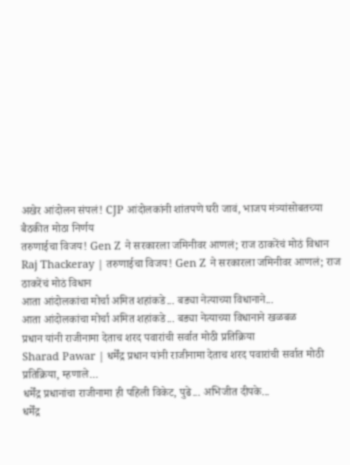अखेर आंदोलन संपलं! CJP आंदोलकांनी शांतपणे घरी जावं, भाजप मंत्र्यांसोबतच्या बैठकीत मोठा निर्णय
तरुणाईचा विजय! Gen Z ने सरकारला जमिनीवर आणलं; राज ठाकरेंचं मोठं विधान
Raj Thackeray | तरुणाईचा विजय! Gen Z ने सरकारला जमिनीवर आणलं; राज ठाकरेंचं मोठं विधान
आता आंदोलकांचा मोर्चा अमित शहांकडे... बड्या नेत्याच्या विधानाने...
आता आंदोलकांचा मोर्चा अमित शहांकडे... बड्या नेत्याच्या विधानाने खळबळ
प्रधान यांनी राजीनामा देताच शरद पवारांची सर्वात मोठी प्रतिक्रिया
Sharad Pawar | धर्मेंद्र प्रधान यांनी राजीनामा देताच शरद पवारांची सर्वात मोठी प्रतिक्रिया, म्हणाले...
धर्मेंद्र प्रधानांचा राजीनामा ही पहिली विकेट, पुढे... अभिजीत दीपके...
धर्मेंद्र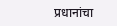प्रधानांचा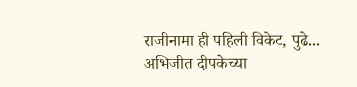राजीनामा ही पहिली विकेट, पुढे... अभिजीत दीपकेच्या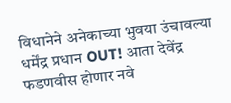विधानेने अनेकाच्या भुवया उंचावल्या
धर्मेंद्र प्रधान OUT! आता देवेंद्र फडणवीस होणार नवे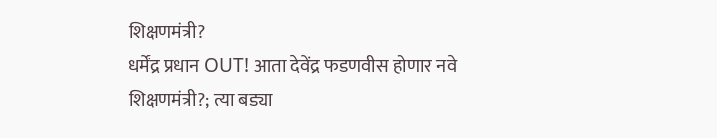शिक्षणमंत्री?
धर्मेंद्र प्रधान OUT! आता देवेंद्र फडणवीस होणार नवे शिक्षणमंत्री?; त्या बड्या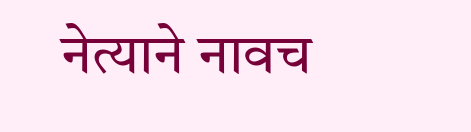नेत्याने नावच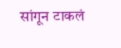सांगून टाकलं